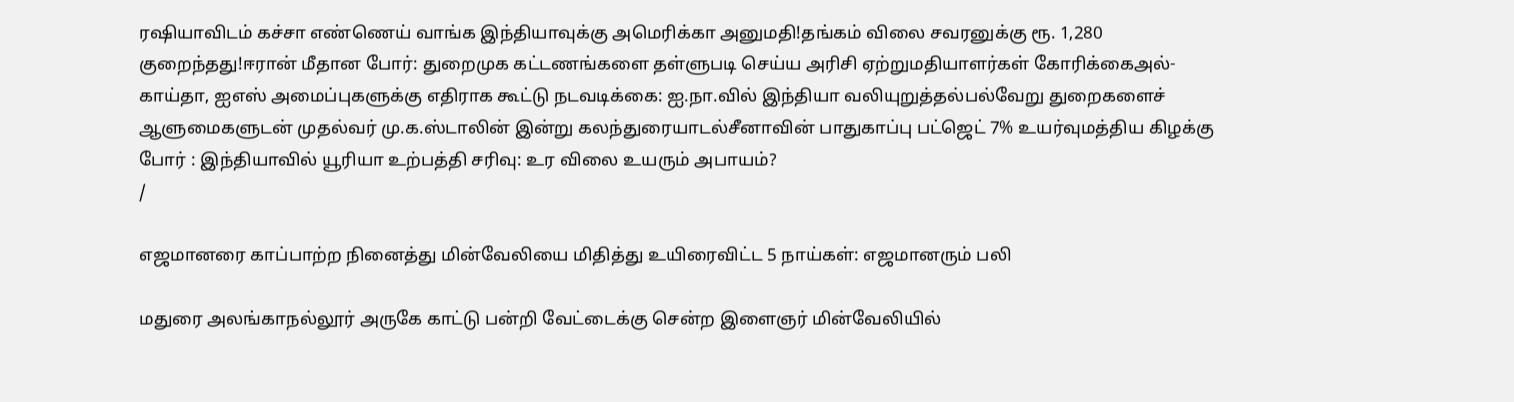ரஷியாவிடம் கச்சா எண்ணெய் வாங்க இந்தியாவுக்கு அமெரிக்கா அனுமதி!தங்கம் விலை சவரனுக்கு ரூ. 1,280 குறைந்தது!ஈரான் மீதான போர்: துறைமுக கட்டணங்களை தள்ளுபடி செய்ய அரிசி ஏற்றுமதியாளர்கள் கோரிக்கைஅல்-காய்தா, ஐஎஸ் அமைப்புகளுக்கு எதிராக கூட்டு நடவடிக்கை: ஐ.நா.வில் இந்தியா வலியுறுத்தல்பல்வேறு துறைகளைச் ஆளுமைகளுடன் முதல்வர் மு.க.ஸ்டாலின் இன்று கலந்துரையாடல்சீனாவின் பாதுகாப்பு பட்ஜெட் 7% உயர்வுமத்திய கிழக்கு போர் : இந்தியாவில் யூரியா உற்பத்தி சரிவு: உர விலை உயரும் அபாயம்?
/

எஜமானரை காப்பாற்ற நினைத்து மின்வேலியை மிதித்து உயிரைவிட்ட 5 நாய்கள்: எஜமானரும் பலி

மதுரை அலங்காநல்லூர் அருகே காட்டு பன்றி வேட்டைக்கு சென்ற இளைஞர் மின்வேலியில்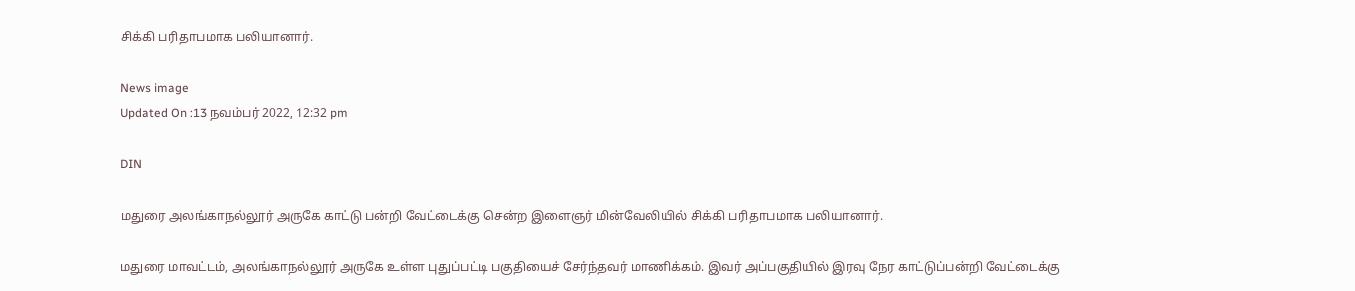சிக்கி பரிதாபமாக பலியானார்.

News image
Updated On :13 நவம்பர் 2022, 12:32 pm

DIN

மதுரை அலங்காநல்லூர் அருகே காட்டு பன்றி வேட்டைக்கு சென்ற இளைஞர் மின்வேலியில் சிக்கி பரிதாபமாக பலியானார்.

மதுரை மாவட்டம், அலங்காநல்லூர் அருகே உள்ள புதுப்பட்டி பகுதியைச் சேர்ந்தவர் மாணிக்கம். இவர் அப்பகுதியில் இரவு நேர காட்டுப்பன்றி வேட்டைக்கு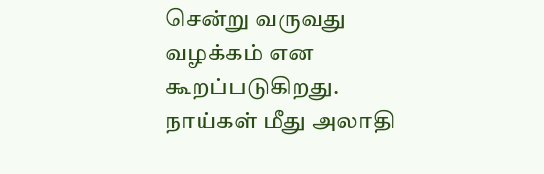சென்று வருவது வழக்கம் என கூறப்படுகிறது. நாய்கள் மீது அலாதி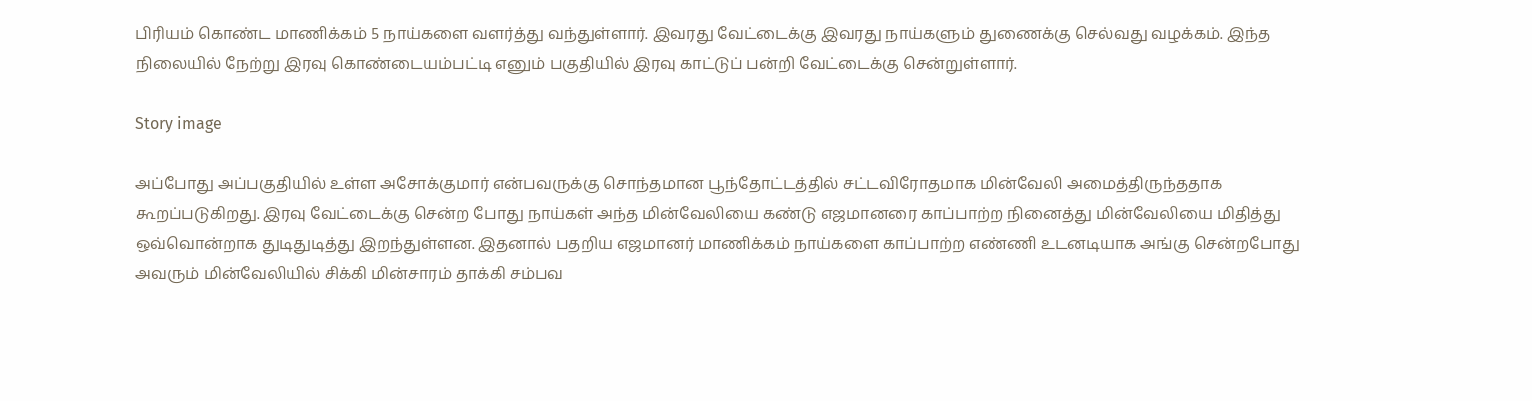பிரியம் கொண்ட மாணிக்கம் 5 நாய்களை வளர்த்து வந்துள்ளார். இவரது வேட்டைக்கு இவரது நாய்களும் துணைக்கு செல்வது வழக்கம். இந்த நிலையில் நேற்று இரவு கொண்டையம்பட்டி எனும் பகுதியில் இரவு காட்டுப் பன்றி வேட்டைக்கு சென்றுள்ளார்.

Story image

அப்போது அப்பகுதியில் உள்ள அசோக்குமார் என்பவருக்கு சொந்தமான பூந்தோட்டத்தில் சட்டவிரோதமாக மின்வேலி அமைத்திருந்ததாக கூறப்படுகிறது. இரவு வேட்டைக்கு சென்ற போது நாய்கள் அந்த மின்வேலியை கண்டு எஜமானரை காப்பாற்ற நினைத்து மின்வேலியை மிதித்து ஒவ்வொன்றாக துடிதுடித்து இறந்துள்ளன. இதனால் பதறிய எஜமானர் மாணிக்கம் நாய்களை காப்பாற்ற எண்ணி உடனடியாக அங்கு சென்றபோது அவரும் மின்வேலியில் சிக்கி மின்சாரம் தாக்கி சம்பவ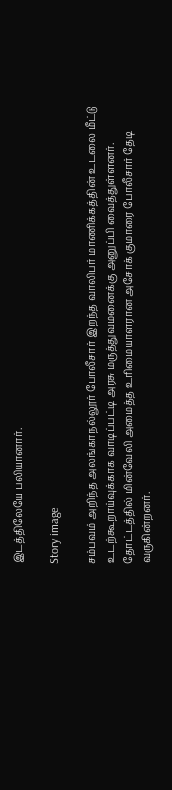இடத்திலேயே பலியானார்.

Story image

சம்பவம் அறிந்த அலங்காநல்லூர் போலீசார் இறந்த வாலிபர் மாணிக்கத்தின் உடலை மீட்டு உடற்கூறாய்வுக்காக வாடிப்பட்டி அரசு மருத்துவமனைக்கு அனுப்பி வைத்துள்ளனர். தோட்டத்தில் மின்வேலி அமைத்த உரிமையாளரான அசோக் குமாரை போலீசார் தேடி வருகின்றனர்.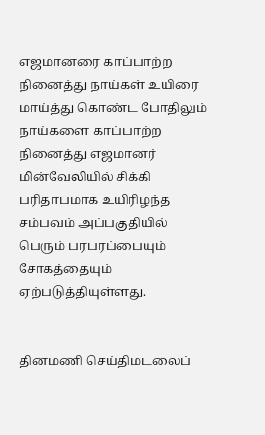எஜமானரை காப்பாற்ற நினைத்து நாய்கள் உயிரை மாய்த்து கொண்ட போதிலும் நாய்களை காப்பாற்ற நினைத்து எஜமானர் மின்வேலியில் சிக்கி பரிதாபமாக உயிரிழந்த சம்பவம் அப்பகுதியில் பெரும் பரபரப்பையும் சோகத்தையும் ஏற்படுத்தியுள்ளது.


தினமணி செய்திமடலைப்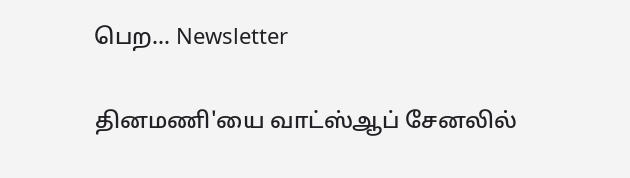பெற... Newsletter

தினமணி'யை வாட்ஸ்ஆப் சேனலில்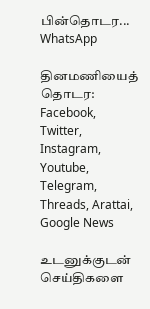பின்தொடர... WhatsApp

தினமணியைத் தொடர: Facebook, Twitter, Instagram, Youtube, Telegram, Threads, Arattai, Google News

உடனுக்குடன் செய்திகளை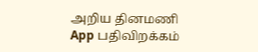அறிய தினமணி App பதிவிறக்கம்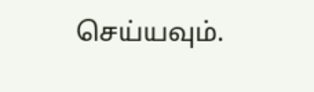செய்யவும்.